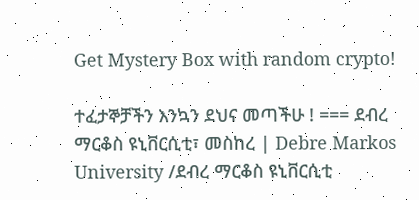Get Mystery Box with random crypto!

ተፈታኞቻችን እንኳን ደህና መጣችሁ ! === ደብረ ማርቆስ ዩኒቨርሲቲ፣ መስከረ | Debre Markos University /ደብረ ማርቆስ ዩኒቨርሲቲ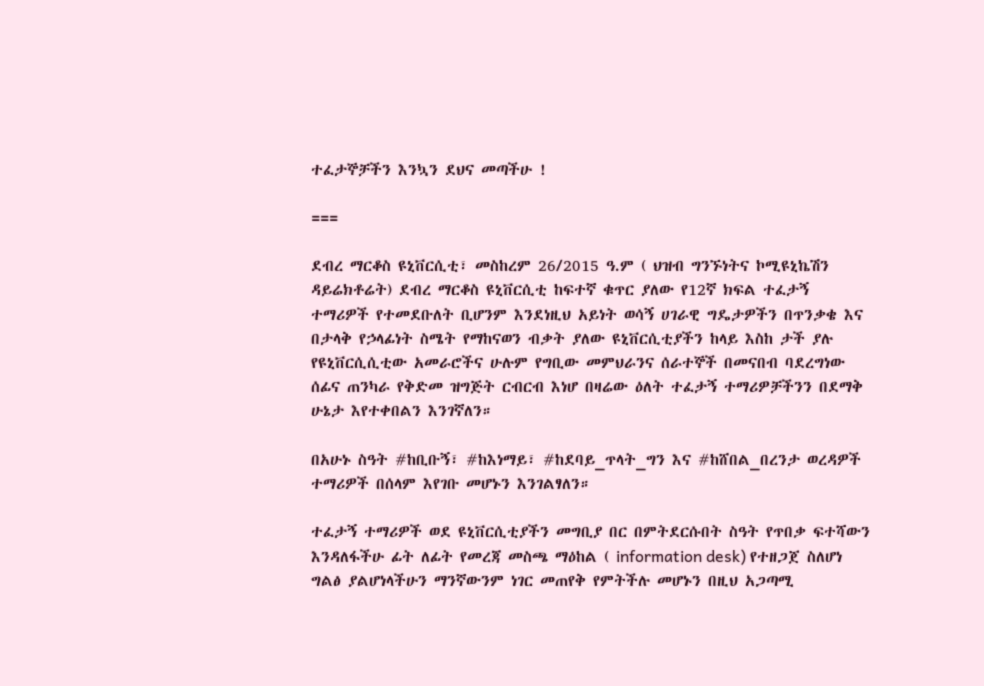ተፈታኞቻችን እንኳን ደህና መጣችሁ !

===

ደብረ ማርቆስ ዩኒቨርሲቲ፣ መስከረም 26/2015 ዓ.ም ( ህዝብ ግንኙነትና ኮሚዩኒኬሽን ዳይሬክቶሬት) ደብረ ማርቆስ ዩኒቨርሲቲ ከፍተኛ ቁጥር ያለው የ12ኛ ክፍል ተፈታኝ ተማሪዎች የተመደቡለት ቢሆንም እንደነዚህ አይነት ወሳኝ ሀገራዊ ግዴታዎችን በጥንቃቄ እና በታላቅ የኃላፊነት ስሜት የማከናወን ብቃት ያለው ዩኒቨርሲቲያችን ከላይ እስከ ታች ያሉ የዩኒቨርሲሲቲው አመራሮችና ሁሉም የግቢው መምህራንና ሰራተኞች በመናበብ ባደረግነው ሰፊና ጠንካራ የቅድመ ዝግጅት ርብርብ እነሆ በዛሬው ዕለት ተፈታኝ ተማሪዎቻችንን በደማቅ ሁኔታ እየተቀበልን እንገኛለን።

በአሁኑ ስዓት #ከቢቡኝ፣ #ከእነማይ፣ #ከደባይ_ጥላት_ግን እና #ከሸበል_በረንታ ወረዳዎች ተማሪዎች በሰላም እየገቡ መሆኑን እንገልፃለን።

ተፈታኝ ተማሪዎች ወደ ዩኒቨርሲቲያችን መግቢያ በር በምትደርሱበት ስዓት የጥበቃ ፍተሻውን እንዳለፋችሁ ፊት ለፊት የመረጃ መስጫ ማዕከል ( information desk) የተዘጋጀ ስለሆነ ግልፅ ያልሆነላችሁን ማንኛውንም ነገር መጠየቅ የምትችሉ መሆኑን በዚህ አጋጣሚ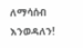ለማሳሰብ እንወዳለን!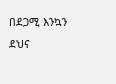በደጋሚ እንኳን ደህና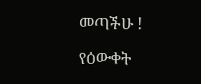መጣችሁ !

የዕውቀት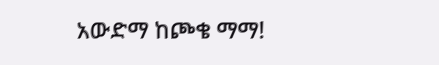አውድማ ከጮቄ ማማ!